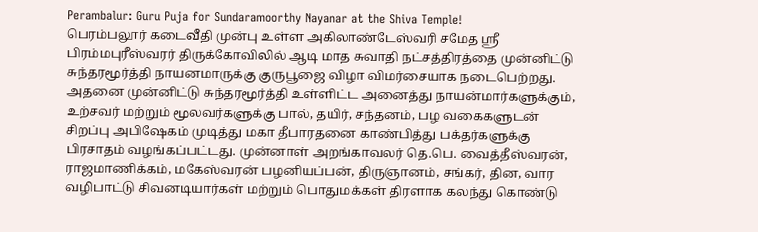Perambalur: Guru Puja for Sundaramoorthy Nayanar at the Shiva Temple!
பெரம்பலூர் கடைவீதி முன்பு உள்ள அகிலாண்டேஸ்வரி சமேத ஸ்ரீ பிரம்மபுரீஸ்வரர் திருக்கோவிலில் ஆடி மாத சுவாதி நட்சத்திரத்தை முன்னிட்டு சுந்தரமூர்த்தி நாயனமாருக்கு குருபூஜை விழா விமர்சையாக நடைபெற்றது. அதனை முன்னிட்டு சுந்தரமூர்த்தி உள்ளிட்ட அனைத்து நாயன்மார்களுக்கும், உற்சவர் மற்றும் மூலவர்களுக்கு பால், தயிர், சந்தனம், பழ வகைகளுடன் சிறப்பு அபிஷேகம் முடித்து மகா தீபாரதனை காண்பித்து பக்தர்களுக்கு பிரசாதம் வழங்கப்பட்டது. முன்னாள் அறங்காவலர் தெ.பெ. வைத்தீஸ்வரன், ராஜமாணிக்கம், மகேஸ்வரன் பழனியப்பன், திருஞானம், சங்கர், தின, வார வழிபாட்டு சிவனடியார்கள் மற்றும் பொதுமக்கள் திரளாக கலந்து கொண்டு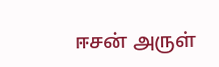ஈசன் அருள்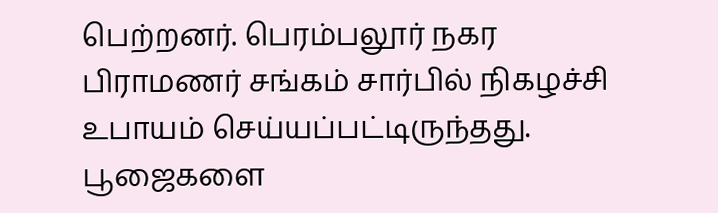பெற்றனர். பெரம்பலூர் நகர பிராமணர் சங்கம் சார்பில் நிகழச்சி உபாயம் செய்யப்பட்டிருந்தது. பூஜைகளை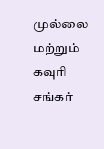முல்லை மற்றும் கவுரி சங்கர்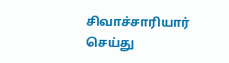சிவாச்சாரியார் செய்து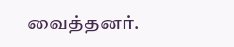வைத்தனர்.